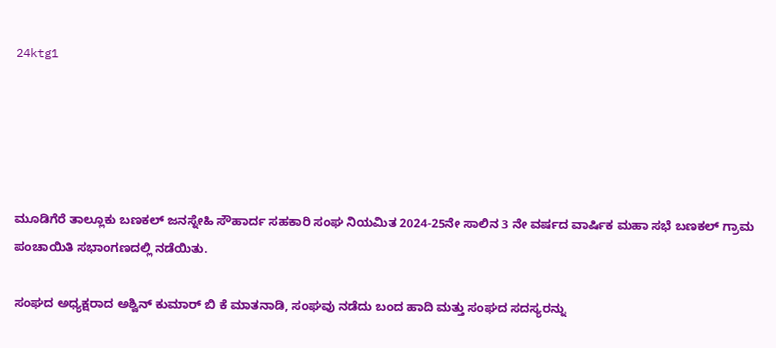24ktg1





ಮೂಡಿಗೆರೆ ತಾಲ್ಲೂಕು ಬಣಕಲ್ ಜನಸ್ನೇಹಿ ಸೌಹಾರ್ದ ಸಹಕಾರಿ ಸಂಘ ನಿಯಮಿತ 2024-25ನೇ ಸಾಲಿನ 3 ನೇ ವರ್ಷದ ವಾರ್ಷಿಕ ಮಹಾ ಸಭೆ ಬಣಕಲ್ ಗ್ರಾಮ ಪಂಚಾಯಿತಿ ಸಭಾಂಗಣದಲ್ಲಿ ನಡೆಯಿತು.

ಸಂಘದ ಅಧ್ಯಕ್ಷರಾದ ಅಶ್ವಿನ್ ಕುಮಾರ್ ಬಿ ಕೆ ಮಾತನಾಡಿ, ಸಂಘವು ನಡೆದು ಬಂದ ಹಾದಿ ಮತ್ತು ಸಂಘದ ಸದಸ್ಯರನ್ನು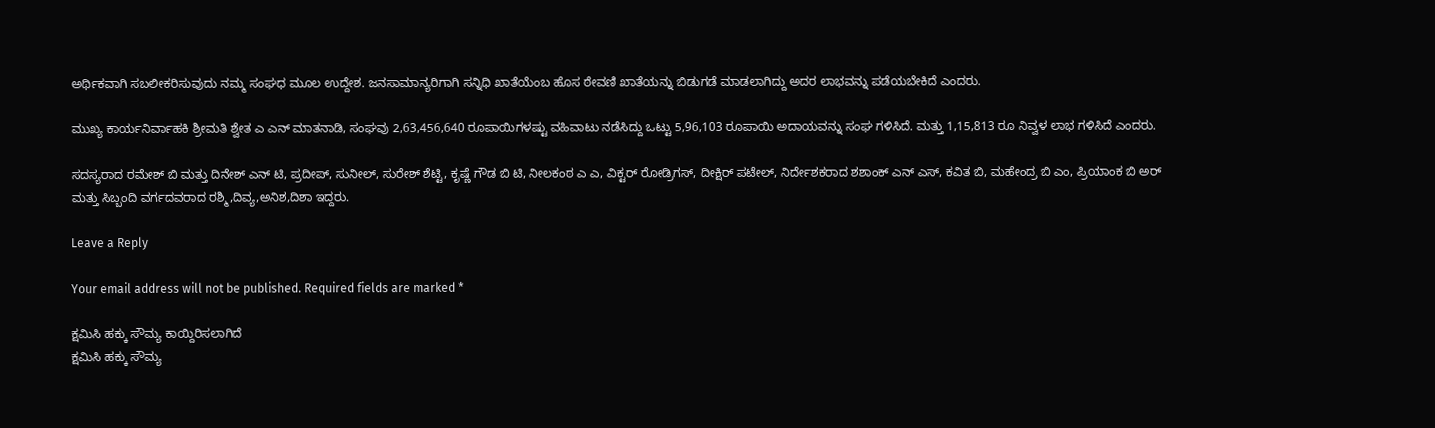ಅರ್ಥಿಕವಾಗಿ ಸಬಲೀಕರಿಸುವುದು ನಮ್ಮ ಸಂಘಧ ಮೂಲ ಉದ್ದೇಶ. ಜನಸಾಮಾನ್ಯರಿಗಾಗಿ ಸನ್ನಿಧಿ ಖಾತೆಯೆಂಬ ಹೊಸ ಠೇವಣಿ ಖಾತೆಯನ್ನು ಬಿಡುಗಡೆ ಮಾಡಲಾಗಿದ್ದು ಅದರ ಲಾಭವನ್ನು ಪಡೆಯಬೇಕಿದೆ ಎಂದರು.

ಮುಖ್ಯ ಕಾರ್ಯನಿರ್ವಾಹಕಿ ಶ್ರೀಮತಿ ಶ್ವೇತ ಎ ಎನ್ ಮಾತನಾಡಿ, ಸಂಘವು 2,63,456,640 ರೂಪಾಯಿಗಳಷ್ಟು ವಹಿವಾಟು ನಡೆಸಿದ್ದು ಒಟ್ಟು 5,96,103 ರೂಪಾಯಿ ಅದಾಯವನ್ನು ಸಂಘ ಗಳಿಸಿದೆ. ಮತ್ತು 1,15,813 ರೂ ನಿವ್ವಳ ಲಾಭ ಗಳಿಸಿದೆ ಎಂದರು.

ಸದಸ್ಯರಾದ ರಮೇಶ್ ಬಿ ಮತ್ತು ದಿನೇಶ್ ಎನ್ ಟಿ, ಪ್ರದೀಪ್, ಸುನೀಲ್, ಸುರೇಶ್ ಶೆಟ್ಟಿ, ಕೃಷ್ಣೆ ಗೌಡ ಬಿ ಟಿ, ನೀಲಕಂಠ ಎ ಎ, ವಿಕ್ಟರ್ ರೋಡ್ರಿಗಸ್, ದೀಕ್ಷಿರ್ ಪಟೇಲ್, ನಿರ್ದೇಶಕರಾದ ಶಶಾಂಕ್ ಎನ್ ಎಸ್, ಕವಿತ ಬಿ, ಮಹೇಂದ್ರ ಬಿ ಎಂ, ಪ್ರಿಯಾಂಕ ಬಿ ಅರ್ ಮತ್ತು ಸಿಬ್ಬಂದಿ ವರ್ಗದವರಾದ ರಶ್ಮಿ,ದಿವ್ಯ,ಅನಿಶ,ದಿಶಾ ಇದ್ದರು.

Leave a Reply

Your email address will not be published. Required fields are marked *

ಕ್ಷಮಿಸಿ ಹಕ್ಕು ಸೌಮ್ಯ ಕಾಯ್ದಿರಿಸಲಾಗಿದೆ
ಕ್ಷಮಿಸಿ ಹಕ್ಕು ಸೌಮ್ಯ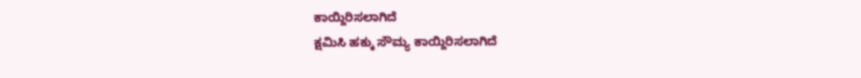ಕಾಯ್ದಿರಿಸಲಾಗಿದೆ
ಕ್ಷಮಿಸಿ ಹಕ್ಕು ಸೌಮ್ಯ ಕಾಯ್ದಿರಿಸಲಾಗಿದೆ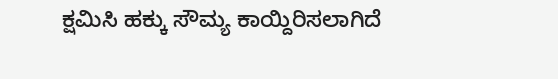ಕ್ಷಮಿಸಿ ಹಕ್ಕು ಸೌಮ್ಯ ಕಾಯ್ದಿರಿಸಲಾಗಿದೆ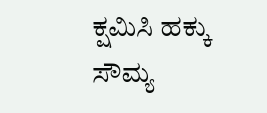ಕ್ಷಮಿಸಿ ಹಕ್ಕು ಸೌಮ್ಯ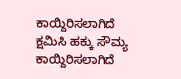ಕಾಯ್ದಿರಿಸಲಾಗಿದೆ
ಕ್ಷಮಿಸಿ ಹಕ್ಕು ಸೌಮ್ಯ ಕಾಯ್ದಿರಿಸಲಾಗಿದೆ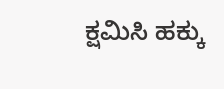ಕ್ಷಮಿಸಿ ಹಕ್ಕು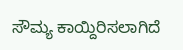ಸೌಮ್ಯ ಕಾಯ್ದಿರಿಸಲಾಗಿದೆ